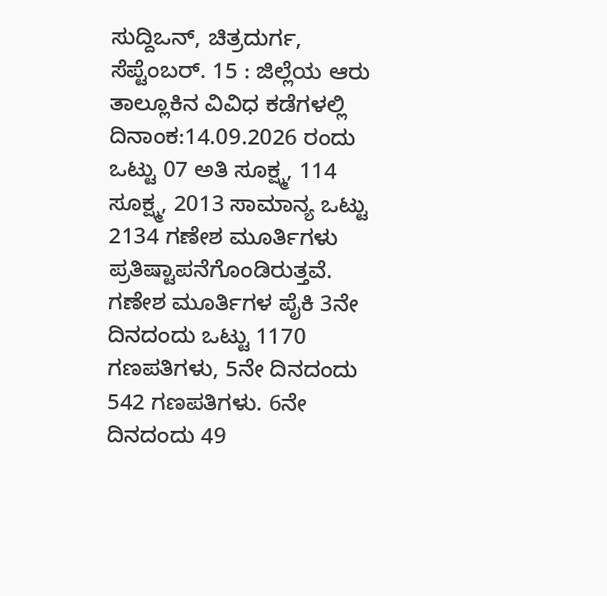ಸುದ್ದಿಒನ್, ಚಿತ್ರದುರ್ಗ, ಸೆಪ್ಟೆಂಬರ್. 15 : ಜಿಲ್ಲೆಯ ಆರು ತಾಲ್ಲೂಕಿನ ವಿವಿಧ ಕಡೆಗಳಲ್ಲಿ ದಿನಾಂಕ:14.09.2026 ರಂದು ಒಟ್ಟು 07 ಅತಿ ಸೂಕ್ಷ್ಮ, 114 ಸೂಕ್ಷ್ಮ, 2013 ಸಾಮಾನ್ಯ ಒಟ್ಟು 2134 ಗಣೇಶ ಮೂರ್ತಿಗಳು ಪ್ರತಿಷ್ಟಾಪನೆಗೊಂಡಿರುತ್ತವೆ.
ಗಣೇಶ ಮೂರ್ತಿಗಳ ಪೈಕಿ 3ನೇ ದಿನದಂದು ಒಟ್ಟು 1170 ಗಣಪತಿಗಳು, 5ನೇ ದಿನದಂದು 542 ಗಣಪತಿಗಳು. 6ನೇ ದಿನದಂದು 49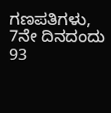ಗಣಪತಿಗಳು, 7ನೇ ದಿನದಂದು 93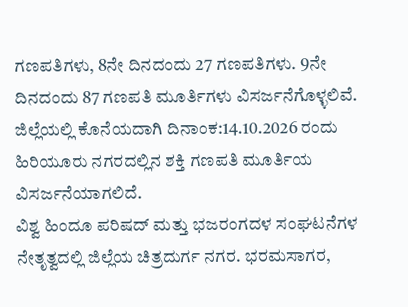ಗಣಪತಿಗಳು, 8ನೇ ದಿನದಂದು 27 ಗಣಪತಿಗಳು. 9ನೇ ದಿನದಂದು 87 ಗಣಪತಿ ಮೂರ್ತಿಗಳು ವಿಸರ್ಜನೆಗೊಳ್ಳಲಿವೆ. ಜಿಲ್ಲೆಯಲ್ಲಿ ಕೊನೆಯದಾಗಿ ದಿನಾಂಕ:14.10.2026 ರಂದು ಹಿರಿಯೂರು ನಗರದಲ್ಲಿನ ಶಕ್ತಿ ಗಣಪತಿ ಮೂರ್ತಿಯ ವಿಸರ್ಜನೆಯಾಗಲಿದೆ.
ವಿಶ್ವ ಹಿಂದೂ ಪರಿಷದ್ ಮತ್ತು ಭಜರಂಗದಳ ಸಂಘಟನೆಗಳ ನೇತೃತ್ವದಲ್ಲಿ ಜಿಲ್ಲೆಯ ಚಿತ್ರದುರ್ಗ ನಗರ. ಭರಮಸಾಗರ,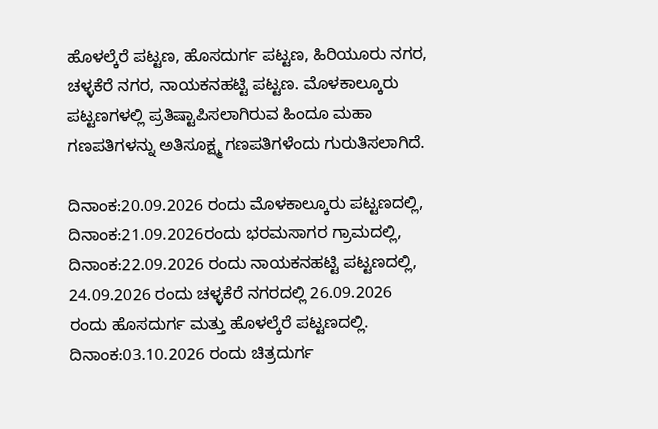ಹೊಳಲ್ಕೆರೆ ಪಟ್ಟಣ, ಹೊಸದುರ್ಗ ಪಟ್ಟಣ, ಹಿರಿಯೂರು ನಗರ, ಚಳ್ಳಕೆರೆ ನಗರ, ನಾಯಕನಹಟ್ಟಿ ಪಟ್ಟಣ. ಮೊಳಕಾಲ್ಕೂರು ಪಟ್ಟಣಗಳಲ್ಲಿ ಪ್ರತಿಷ್ಟಾಪಿಸಲಾಗಿರುವ ಹಿಂದೂ ಮಹಾ ಗಣಪತಿಗಳನ್ನು ಅತಿಸೂಕ್ಷ್ಮ ಗಣಪತಿಗಳೆಂದು ಗುರುತಿಸಲಾಗಿದೆ.

ದಿನಾಂಕ:20.09.2026 ರಂದು ಮೊಳಕಾಲ್ಕೂರು ಪಟ್ಟಣದಲ್ಲಿ, ದಿನಾಂಕ:21.09.2026ರಂದು ಭರಮಸಾಗರ ಗ್ರಾಮದಲ್ಲಿ, ದಿನಾಂಕ:22.09.2026 ರಂದು ನಾಯಕನಹಟ್ಟಿ ಪಟ್ಟಣದಲ್ಲಿ, 24.09.2026 ರಂದು ಚಳ್ಳಕೆರೆ ನಗರದಲ್ಲಿ 26.09.2026 ರಂದು ಹೊಸದುರ್ಗ ಮತ್ತು ಹೊಳಲ್ಕೆರೆ ಪಟ್ಟಣದಲ್ಲಿ. ದಿನಾಂಕ:03.10.2026 ರಂದು ಚಿತ್ರದುರ್ಗ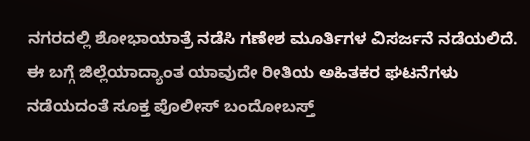ನಗರದಲ್ಲಿ ಶೋಭಾಯಾತ್ರೆ ನಡೆಸಿ ಗಣೇಶ ಮೂರ್ತಿಗಳ ವಿಸರ್ಜನೆ ನಡೆಯಲಿದೆ.
ಈ ಬಗ್ಗೆ ಜಿಲ್ಲೆಯಾದ್ಯಾಂತ ಯಾವುದೇ ರೀತಿಯ ಅಹಿತಕರ ಘಟನೆಗಳು ನಡೆಯದಂತೆ ಸೂಕ್ತ ಪೊಲೀಸ್ ಬಂದೋಬಸ್ತ್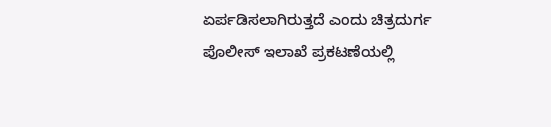ಏರ್ಪಡಿಸಲಾಗಿರುತ್ತದೆ ಎಂದು ಚಿತ್ರದುರ್ಗ ಪೊಲೀಸ್ ಇಲಾಖೆ ಪ್ರಕಟಣೆಯಲ್ಲಿ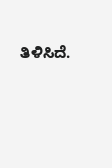ತಿಳಿಸಿದೆ.